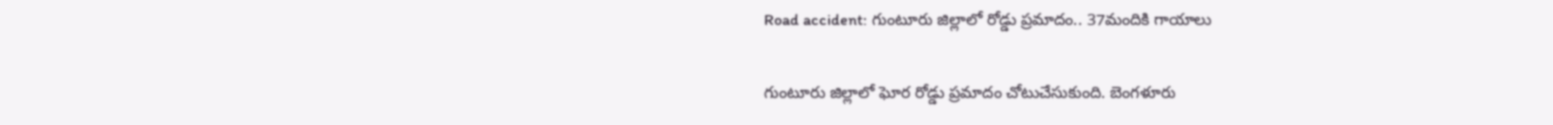Road accident: గుంటూరు జిల్లాలో రోడ్డు ప్రమాదం.. 37మందికి గాయాలు

గుంటూరు జిల్లాలో ఘోర రోడ్డు ప్రమాదం చోటుచేసుకుంది. బెంగళూరు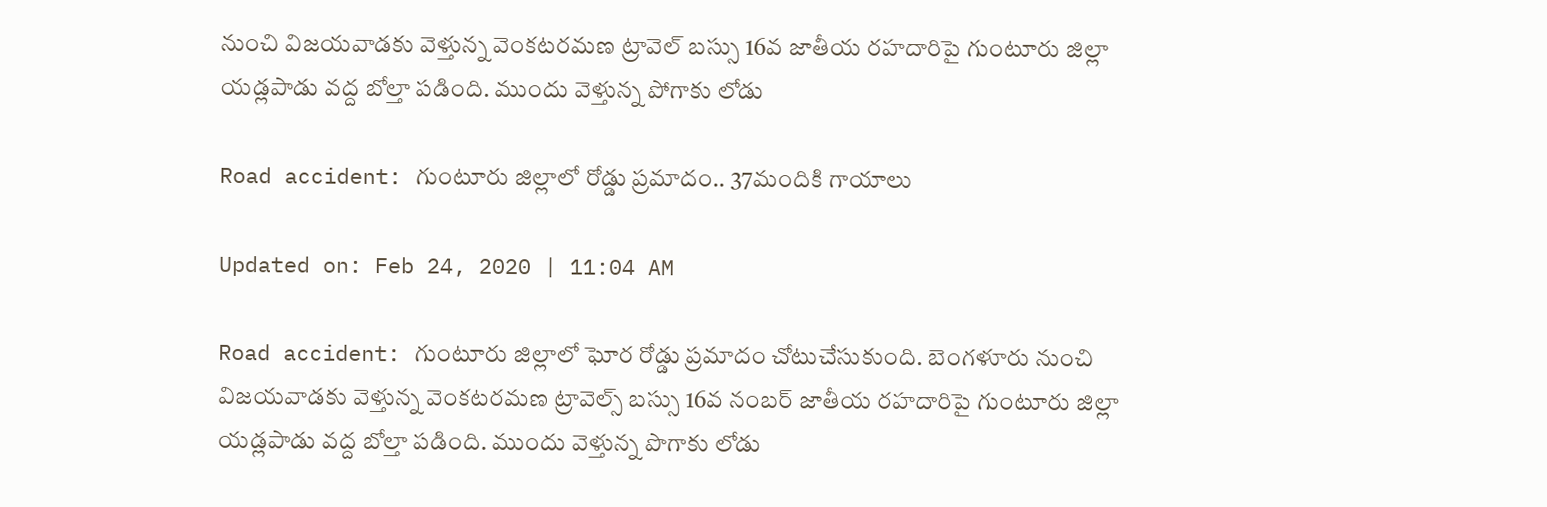నుంచి విజయవాడకు వెళ్తున్న వెంకటరమణ ట్రావెల్ బస్సు 16వ జాతీయ రహదారిపై గుంటూరు జిల్లా యడ్లపాడు వద్ద బోల్తా పడింది. ముందు వెళ్తున్న పోగాకు లోడు

Road accident: గుంటూరు జిల్లాలో రోడ్డు ప్రమాదం.. 37మందికి గాయాలు

Updated on: Feb 24, 2020 | 11:04 AM

Road accident: గుంటూరు జిల్లాలో ఘోర రోడ్డు ప్రమాదం చోటుచేసుకుంది. బెంగళూరు నుంచి విజయవాడకు వెళ్తున్న వెంకటరమణ ట్రావెల్స్ బస్సు 16వ నంబర్ జాతీయ రహదారిపై గుంటూరు జిల్లా యడ్లపాడు వద్ద బోల్తా పడింది. ముందు వెళ్తున్న పొగాకు లోడు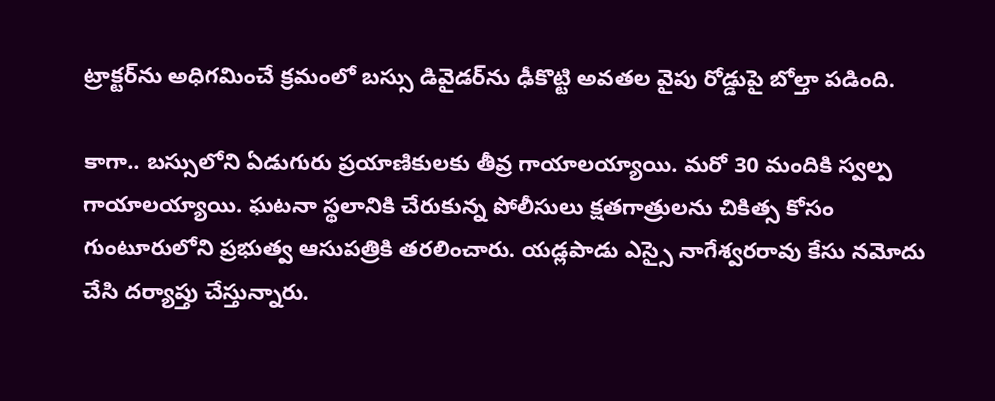ట్రాక్టర్‌ను అధిగమించే క్రమంలో బస్సు డివైడర్‌ను ఢీకొట్టి అవతల వైపు రోడ్డుపై బోల్తా పడింది.

కాగా.. బస్సులోని ఏడుగురు ప్రయాణికులకు తీవ్ర గాయాలయ్యాయి. మరో 30 మందికి స్వల్ప గాయాలయ్యాయి. ఘటనా స్థలానికి చేరుకున్న పోలీసులు క్షతగాత్రులను చికిత్స కోసం గుంటూరులోని ప్రభుత్వ ఆసుపత్రికి తరలించారు. యడ్లపాడు ఎస్సై నాగేశ్వరరావు కేసు నమోదు చేసి దర్యాప్తు చేస్తున్నారు.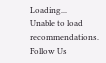Loading...
Unable to load recommendations.
Follow Us